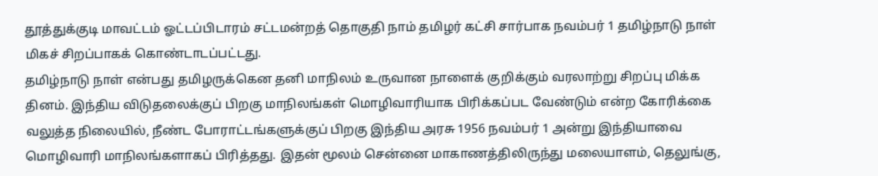தூத்துக்குடி மாவட்டம் ஓட்டப்பிடாரம் சட்டமன்றத் தொகுதி நாம் தமிழர் கட்சி சார்பாக நவம்பர் 1 தமிழ்நாடு நாள் மிகச் சிறப்பாகக் கொண்டாடப்பட்டது.
தமிழ்நாடு நாள் என்பது தமிழருக்கென தனி மாநிலம் உருவான நாளைக் குறிக்கும் வரலாற்று சிறப்பு மிக்க தினம். இந்திய விடுதலைக்குப் பிறகு மாநிலங்கள் மொழிவாரியாக பிரிக்கப்பட வேண்டும் என்ற கோரிக்கை வலுத்த நிலையில், நீண்ட போராட்டங்களுக்குப் பிறகு இந்திய அரசு 1956 நவம்பர் 1 அன்று இந்தியாவை மொழிவாரி மாநிலங்களாகப் பிரித்தது. இதன் மூலம் சென்னை மாகாணத்திலிருந்து மலையாளம், தெலுங்கு,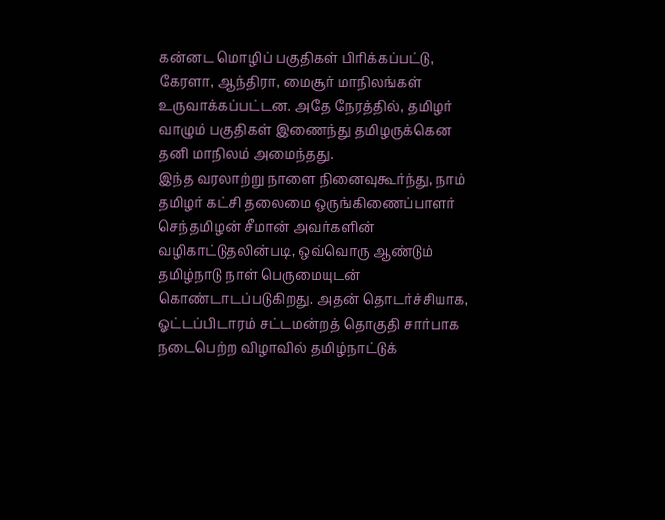கன்னட மொழிப் பகுதிகள் பிரிக்கப்பட்டு, கேரளா, ஆந்திரா, மைசூர் மாநிலங்கள் உருவாக்கப்பட்டன. அதே நேரத்தில், தமிழர் வாழும் பகுதிகள் இணைந்து தமிழருக்கென தனி மாநிலம் அமைந்தது.
இந்த வரலாற்று நாளை நினைவுகூர்ந்து, நாம் தமிழர் கட்சி தலைமை ஒருங்கிணைப்பாளர் செந்தமிழன் சீமான் அவர்களின் வழிகாட்டுதலின்படி, ஒவ்வொரு ஆண்டும் தமிழ்நாடு நாள் பெருமையுடன் கொண்டாடப்படுகிறது. அதன் தொடர்ச்சியாக, ஓட்டப்பிடாரம் சட்டமன்றத் தொகுதி சார்பாக நடைபெற்ற விழாவில் தமிழ்நாட்டுக்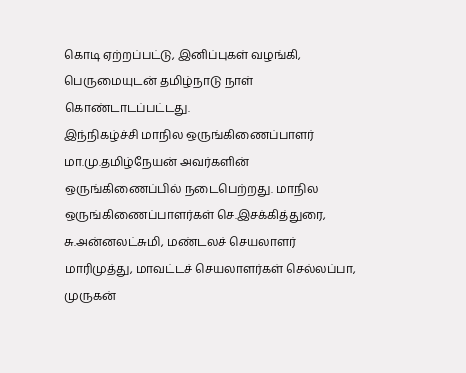கொடி ஏற்றப்பட்டு, இனிப்புகள் வழங்கி, பெருமையுடன் தமிழ்நாடு நாள் கொண்டாடப்பட்டது.
இந்நிகழ்ச்சி மாநில ஒருங்கிணைப்பாளர் மா.மு.தமிழ்நேயன் அவர்களின் ஒருங்கிணைப்பில் நடைபெற்றது. மாநில ஒருங்கிணைப்பாளர்கள் செ.இசக்கித்துரை, சு.அன்னலட்சுமி, மண்டலச் செயலாளர் மாரிமுத்து, மாவட்டச் செயலாளர்கள் செல்லப்பா, முருகன்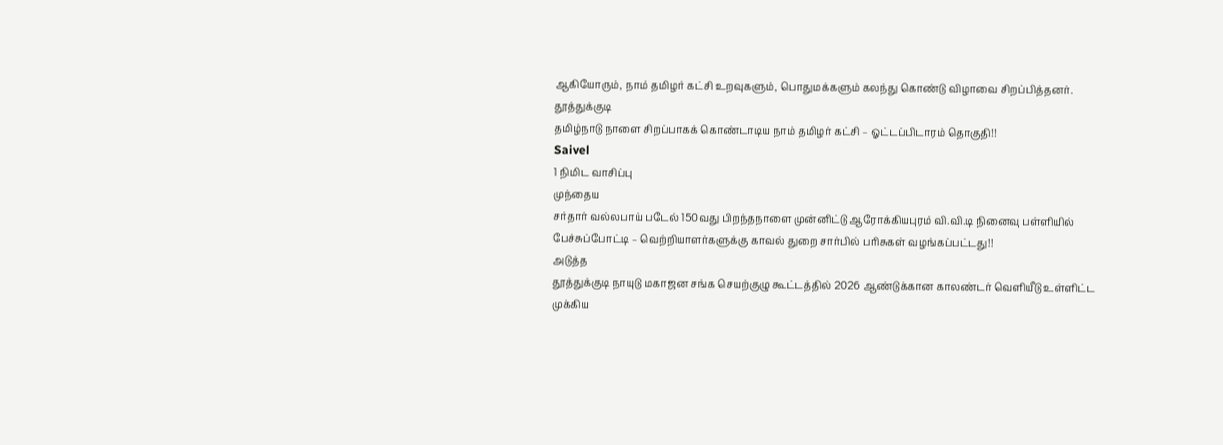ஆகியோரும், நாம் தமிழர் கட்சி உறவுகளும், பொதுமக்களும் கலந்து கொண்டு விழாவை சிறப்பித்தனர்.
தூத்துக்குடி
தமிழ்நாடு நாளை சிறப்பாகக் கொண்டாடிய நாம் தமிழர் கட்சி – ஓட்டப்பிடாரம் தொகுதி!!
Saivel
1 நிமிட வாசிப்பு
முந்தைய
சர்தார் வல்லபாய் படேல் 150வது பிறந்தநாளை முன்னிட்டு ஆரோக்கியபுரம் வி.வி.டி நினைவு பள்ளியில் பேச்சுப்போட்டி – வெற்றியாளர்களுக்கு காவல் துறை சார்பில் பரிசுகள் வழங்கப்பட்டது!!
அடுத்த
தூத்துக்குடி நாயுடு மகாஜன சங்க செயற்குழு கூட்டத்தில் 2026 ஆண்டுக்கான காலண்டர் வெளியீடு உள்ளிட்ட முக்கிய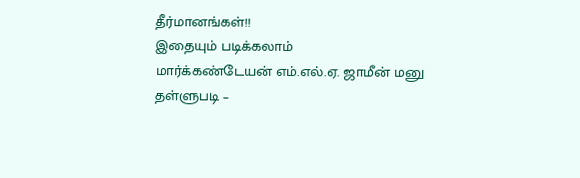தீர்மானங்கள்!!
இதையும் படிக்கலாம்
மார்க்கண்டேயன் எம்.எல்.ஏ. ஜாமீன் மனு தள்ளுபடி –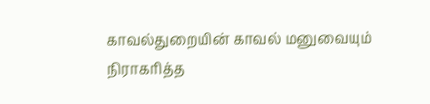காவல்துறையின் காவல் மனுவையும் நிராகரித்த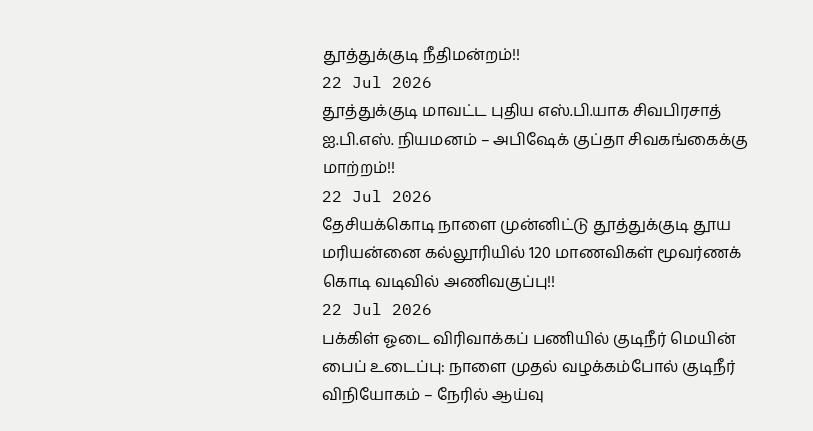தூத்துக்குடி நீதிமன்றம்!!
22 Jul 2026
தூத்துக்குடி மாவட்ட புதிய எஸ்.பி.யாக சிவபிரசாத் ஐ.பி.எஸ். நியமனம் – அபிஷேக் குப்தா சிவகங்கைக்கு மாற்றம்!!
22 Jul 2026
தேசியக்கொடி நாளை முன்னிட்டு தூத்துக்குடி தூய மரியன்னை கல்லூரியில் 120 மாணவிகள் மூவர்ணக் கொடி வடிவில் அணிவகுப்பு!!
22 Jul 2026
பக்கிள் ஓடை விரிவாக்கப் பணியில் குடிநீர் மெயின் பைப் உடைப்பு: நாளை முதல் வழக்கம்போல் குடிநீர் விநியோகம் – நேரில் ஆய்வு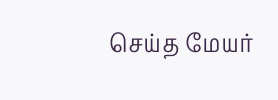செய்த மேயர்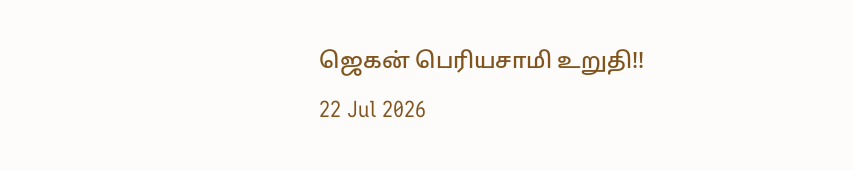ஜெகன் பெரியசாமி உறுதி!!
22 Jul 2026